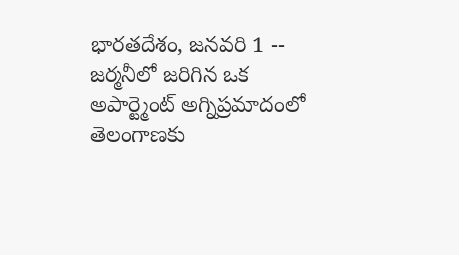భారతదేశం, జనవరి 1 -- జర్మనీలో జరిగిన ఒక అపార్ట్మెంట్ అగ్నిప్రమాదంలో తెలంగాణకు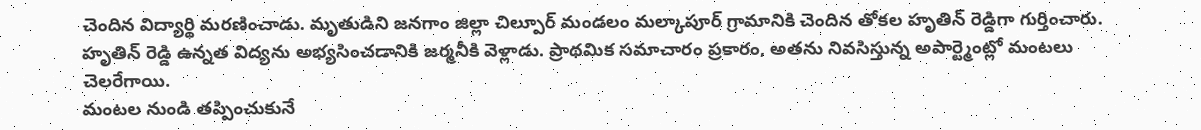చెందిన విద్యార్థి మరణించాడు. మృతుడిని జనగాం జిల్లా చిల్పూర్ మండలం మల్కాపూర్ గ్రామానికి చెందిన తోకల హృతిన్ రెడ్డిగా గుర్తించారు. హృతిన్ రెడ్డి ఉన్నత విద్యను అభ్యసించడానికి జర్మనీకి వెళ్లాడు. ప్రాథమిక సమాచారం ప్రకారం, అతను నివసిస్తున్న అపార్ట్మెంట్లో మంటలు చెలరేగాయి.
మంటల నుండి తప్పించుకునే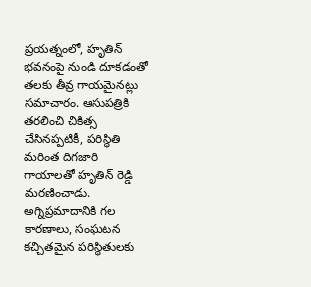ప్రయత్నంలో, హృతిన్ భవనంపై నుండి దూకడంతో తలకు తీవ్ర గాయమైనట్లు సమాచారం. ఆసుపత్రికి తరలించి చికిత్స చేసినప్పటికీ, పరిస్థితి మరింత దిగజారి గాయాలతో హృతిన్ రెడ్డి మరణించాడు. అగ్నిప్రమాదానికి గల కారణాలు, సంఘటన కచ్చితమైన పరిస్థితులకు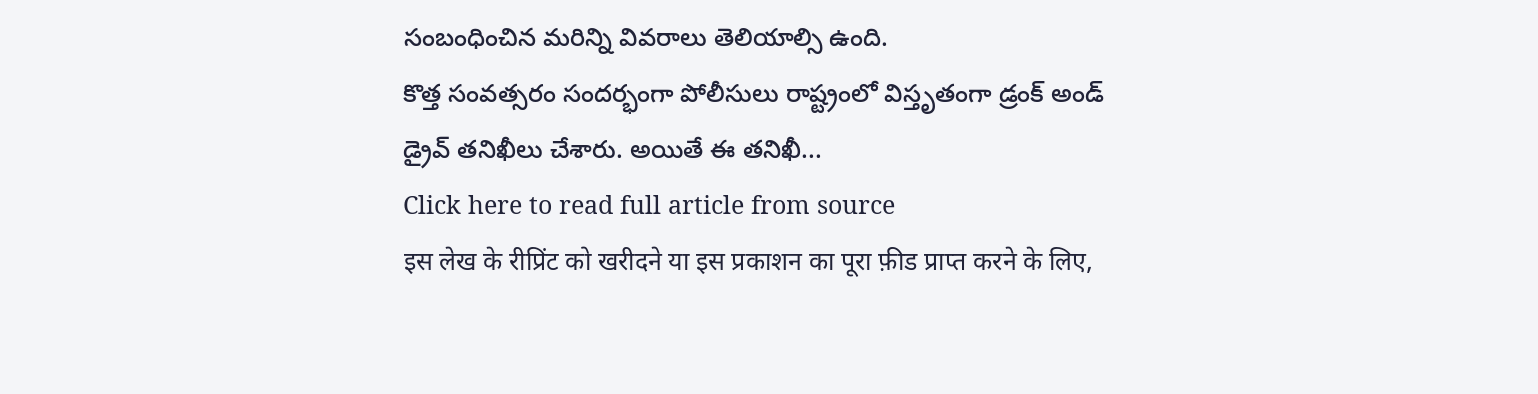సంబంధించిన మరిన్ని వివరాలు తెలియాల్సి ఉంది.
కొత్త సంవత్సరం సందర్భంగా పోలీసులు రాష్ట్రంలో విస్తృతంగా డ్రంక్ అండ్ డ్రైవ్ తనిఖీలు చేశారు. అయితే ఈ తనిఖీ...
Click here to read full article from source
इस लेख के रीप्रिंट को खरीदने या इस प्रकाशन का पूरा फ़ीड प्राप्त करने के लिए,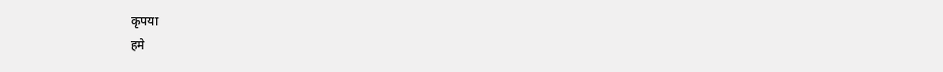कृपया
हमे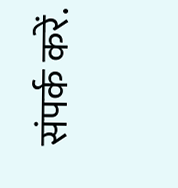संपर्क करें.